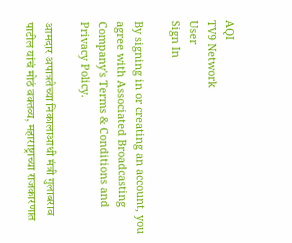AQI
TV9 Network
User
Sign In

By signing in or creating an account, you agree with Associated Broadcasting Company's Terms & Conditions and Privacy Policy.

आमदार अपात्रतेच्या निकालाआधी मंत्री गुलाबराव पाटील यांचं मोठं वक्तव्य, महाराष्ट्राच्या राजकारणात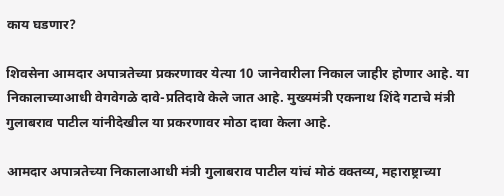काय घडणार?

शिवसेना आमदार अपात्रतेच्या प्रकरणावर येत्या 10 जानेवारीला निकाल जाहीर होणार आहे. या निकालाच्याआधी वेगवेगळे दावे-प्रतिदावे केले जात आहे. मुख्यमंत्री एकनाथ शिंदे गटाचे मंत्री गुलाबराव पाटील यांनीदेखील या प्रकरणावर मोठा दावा केला आहे.

आमदार अपात्रतेच्या निकालाआधी मंत्री गुलाबराव पाटील यांचं मोठं वक्तव्य, महाराष्ट्राच्या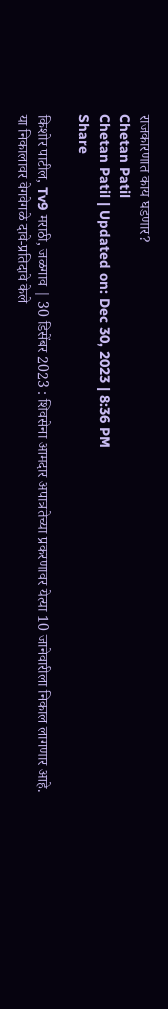राजकारणात काय घडणार?
Chetan Patil
Chetan Patil | Updated on: Dec 30, 2023 | 8:36 PM
Share

किशोर पाटील, Tv9 मराठी, जळगाव | 30 डिसेंबर 2023 : शिवसेना आमदार अपात्रतेच्या प्रकरणावर येत्या 10 जानेवारीला निकाल लागणार आहे. या निकालावर वेगवेगळे दावे-प्रतिदावे केले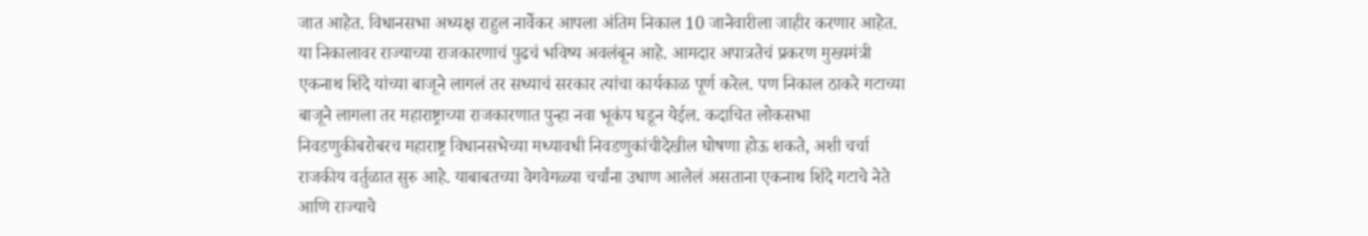जात आहेत. विधानसभा अध्यक्ष राहुल नार्वेकर आपला अंतिम निकाल 10 जानेवारीला जाहीर करणार आहेत. या निकालावर राज्याच्या राजकारणाचं पुढचं भविष्य अवलंबून आहे. आमदार अपात्रतेचं प्रकरण मुख्यमंत्री एकनाथ शिंदे यांच्या बाजूने लागलं तर सध्याचं सरकार त्यांचा कार्यकाळ पूर्ण करेल. पण निकाल ठाकरे गटाच्या बाजूने लागला तर महाराष्ट्राच्या राजकारणात पुन्हा नवा भूकंप घडून येईल. कदाचित लोकसभा निवडणुकीबरोबरच महाराष्ट्र विधानसभेच्या मध्यावधी निवडणुकांचीदेखील घोषणा होऊ शकते, अशी चर्चा राजकीय वर्तुळात सुरु आहे. याबाबतच्या वेगवेगळ्या चर्चांना उधाण आलेलं असताना एकनाथ शिंदे गटाचे नेते आणि राज्याचे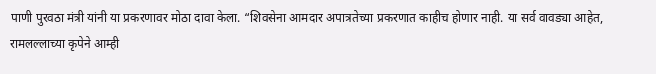पाणी पुरवठा मंत्री यांनी या प्रकरणावर मोठा दावा केला. “शिवसेना आमदार अपात्रतेच्या प्रकरणात काहीच होणार नाही. या सर्व वावड्या आहेत, रामलल्लाच्या कृपेने आम्ही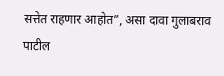सत्तेत राहणार आहोत”, असा दावा गुलाबराव पाटील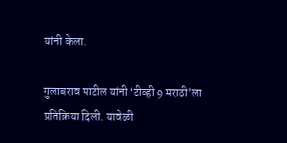यांनी केला.

गुलाबराव पाटील यांनी ‘टीव्ही 9 मराठी’ला प्रतिक्रिया दिली. यावेळी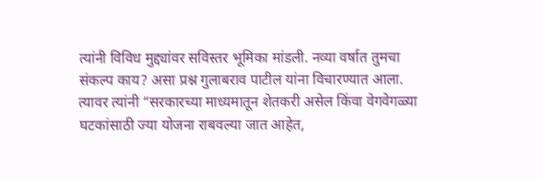त्यांनी विविध मुद्द्यांवर सविस्तर भूमिका मांडली. नव्या वर्षात तुमचा संकल्प काय? असा प्रश्न गुलाबराव पाटील यांना विचारण्यात आला. त्यावर त्यांनी “सरकारच्या माध्यमातून शेतकरी असेल किंवा वेगवेगळ्या घटकांसाठी ज्या योजना राबवल्या जात आहेत,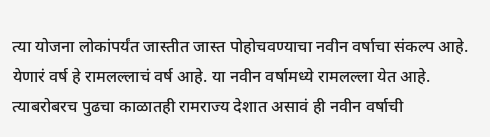त्या योजना लोकांपर्यंत जास्तीत जास्त पोहोचवण्याचा नवीन वर्षाचा संकल्प आहे. येणारं वर्ष हे रामलल्लाचं वर्ष आहे. या नवीन वर्षामध्ये रामलल्ला येत आहे. त्याबरोबरच पुढचा काळातही रामराज्य देशात असावं ही नवीन वर्षाची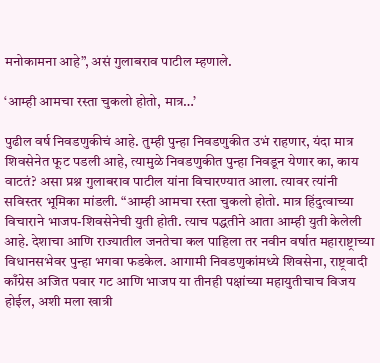मनोकामना आहे”, असं गुलाबराव पाटील म्हणाले.

‘आम्ही आमचा रस्ता चुकलो होतो, मात्र…’

पुढील वर्ष निवडणुकीचं आहे. तुम्ही पुन्हा निवडणुकीत उभं राहणार, यंदा मात्र शिवसेनेत फूट पडली आहे, त्यामुळे निवडणुकीत पुन्हा निवडून येणार का, काय वाटतं? असा प्रश्न गुलाबराव पाटील यांना विचारण्यात आला. त्यावर त्यांनी सविस्तर भूमिका मांडली. “आम्ही आमचा रस्ता चुकलो होतो. मात्र हिंदुत्वाच्या विचाराने भाजप-शिवसेनेची युती होती. त्याच पद्धतीने आता आम्ही युती केलेली आहे. देशाचा आणि राज्यातील जनतेचा कल पाहिला तर नवीन वर्षात महाराष्ट्राच्या विधानसभेवर पुन्हा भगवा फडकेल. आगामी निवडणुकांमध्ये शिवसेना, राष्ट्रवादी काँग्रेस अजित पवार गट आणि भाजप या तीनही पक्षांच्या महायुतीचाच विजय होईल, अशी मला खात्री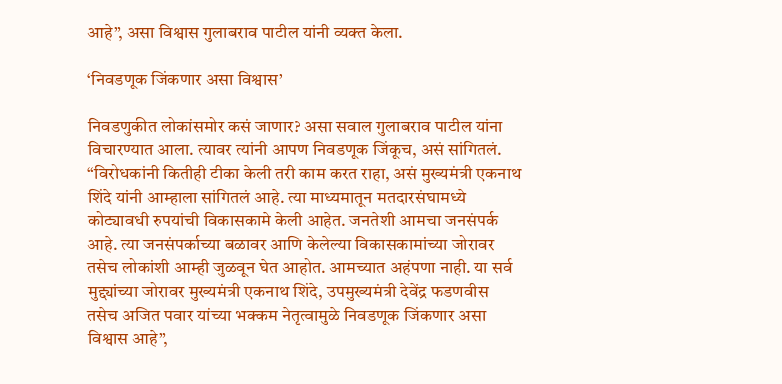आहे”, असा विश्वास गुलाबराव पाटील यांनी व्यक्त केला.

‘निवडणूक जिंकणार असा विश्वास’

निवडणुकीत लोकांसमोर कसं जाणार? असा सवाल गुलाबराव पाटील यांना विचारण्यात आला. त्यावर त्यांनी आपण निवडणूक जिंकूच, असं सांगितलं. “विरोधकांनी कितीही टीका केली तरी काम करत राहा, असं मुख्यमंत्री एकनाथ शिंदे यांनी आम्हाला सांगितलं आहे. त्या माध्यमातून मतदारसंघामध्ये कोट्यावधी रुपयांची विकासकामे केली आहेत. जनतेशी आमचा जनसंपर्क आहे. त्या जनसंपर्काच्या बळावर आणि केलेल्या विकासकामांच्या जोरावर तसेच लोकांशी आम्ही जुळवून घेत आहोत. आमच्यात अहंपणा नाही. या सर्व मुद्द्यांच्या जोरावर मुख्यमंत्री एकनाथ शिंदे, उपमुख्यमंत्री देवेंद्र फडणवीस तसेच अजित पवार यांच्या भक्कम नेतृत्वामुळे निवडणूक जिंकणार असा विश्वास आहे”,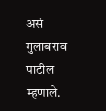असं गुलाबराव पाटील म्हणाले.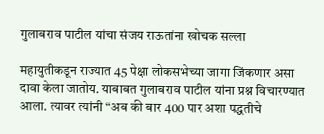गुलाबराव पाटील यांचा संजय राऊतांना खोचक सल्ला

महायुतीकडून राज्यात 45 पेक्षा लोकसभेच्या जागा जिंकणार असा दावा केला जातोय. याबाबत गुलाबराव पाटील यांना प्रश्न विचारण्यात आला. त्यावर त्यांनी “अब की बार 400 पार अशा पद्धतीचे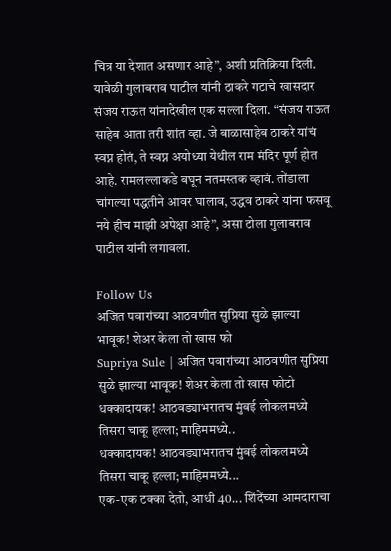चित्र या देशात असणार आहे”, अशी प्रतिक्रिया दिली. यावेळी गुलाबराव पाटील यांनी ठाकरे गटाचे खासदार संजय राऊत यांनादेखील एक सल्ला दिला. “संजय राऊत साहेब आता तरी शांत व्हा. जे बाळासाहेब ठाकरे यांचं स्वप्न होतं, ते स्वप्न अयोध्या येथील राम मंदिर पूर्ण होत आहे. रामलल्लाकडे बघून नतमस्तक व्हावं. तोंडाला चांगल्या पद्धतीने आवर घालाव, उद्धव ठाकरे यांना फसवू नये हीच माझी अपेक्षा आहे”, असा टोला गुलाबराव पाटील यांनी लगावला.

Follow Us
अजित पवारांच्या आठवणीत सुप्रिया सुळे झाल्या भावूक! शेअर केला तो खास फो
Supriya Sule | अजित पवारांच्या आठवणीत सुप्रिया सुळे झाल्या भावूक! शेअर केला तो खास फोटो
धक्कादायक! आठवड्याभरातच मुंबई लोकलमध्ये तिसरा चाकू हल्ला; माहिममध्ये..
धक्कादायक! आठवड्याभरातच मुंबई लोकलमध्ये तिसरा चाकू हल्ला; माहिममध्ये...
एक-एक टक्का देतो, आधी 40... शिंदेंच्या आमदाराचा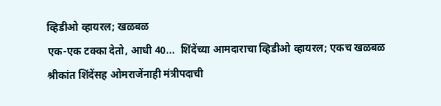व्हिडीओ व्हायरल; खळबळ
एक-एक टक्का देतो, आधी 40...  शिंदेंच्या आमदाराचा व्हिडीओ व्हायरल; एकच खळबळ
श्रीकांत शिंदेंसह ओमराजेंनाही मंत्रीपदाची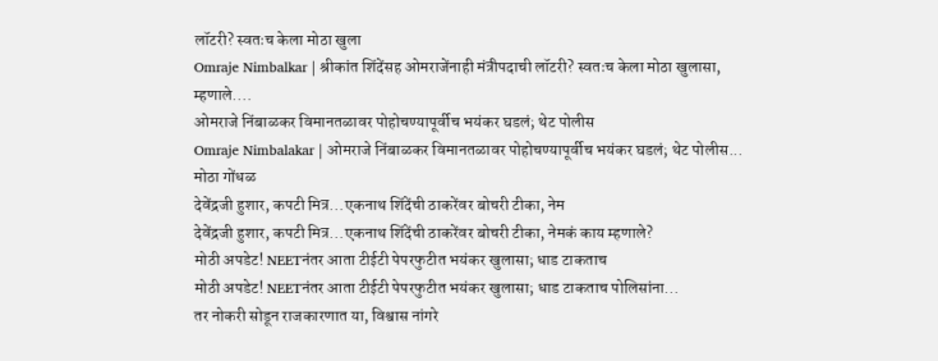लॉटरी? स्वतःच केला मोठा खुला
Omraje Nimbalkar | श्रीकांत शिंदेंसह ओमराजेंनाही मंत्रीपदाची लॉटरी? स्वतःच केला मोठा खुलासा, म्हणाले....
ओमराजे निंबाळकर विमानतळावर पोहोचण्यापूर्वीच भयंकर घडलं; थेट पोलीस
Omraje Nimbalakar | ओमराजे निंबाळकर विमानतळावर पोहोचण्यापूर्वीच भयंकर घडलं; थेट पोलीस... मोठा गोंधळ
देवेंद्रजी हुशार, कपटी मित्र...एकनाथ शिंदेंची ठाकरेंवर बोचरी टीका, नेम
देवेंद्रजी हुशार, कपटी मित्र...एकनाथ शिंदेंची ठाकरेंवर बोचरी टीका, नेमकं काय म्हणाले?
मोठी अपडेट! NEETनंतर आता टीईटी पेपरफुटीत भयंकर खुलासा; धाड टाकताच
मोठी अपडेट! NEETनंतर आता टीईटी पेपरफुटीत भयंकर खुलासा; धाड टाकताच पोलिसांना...
तर नोकरी सोडून राजकारणात या, विश्वास नांगरे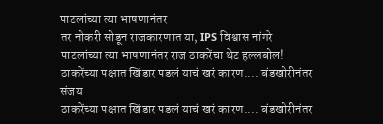पाटलांच्या त्या भाषणानंतर
तर नोकरी सोडून राजकारणात या, IPS विश्वास नांगरे पाटलांच्या त्या भाषणानंतर राज ठाकरेंचा थेट हल्लबोल!
ठाकरेंच्या पक्षात खिंडार पडलं याचं खरं कारण.... बंडखोरीनंतर संजय
ठाकरेंच्या पक्षात खिंडार पडलं याचं खरं कारण.... बंडखोरीनंतर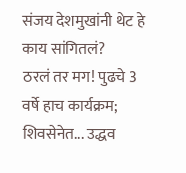संजय देशमुखांनी थेट हे काय सांगितलं?
ठरलं तर मग! पुढचे 3 वर्षे हाच कार्यक्रम; शिवसेनेत... उद्धव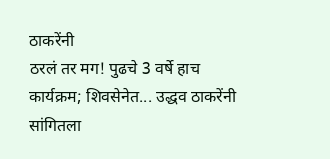ठाकरेंनी
ठरलं तर मग! पुढचे 3 वर्षे हाच कार्यक्रम; शिवसेनेत... उद्धव ठाकरेंनी सांगितला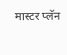मास्टर प्लॅन